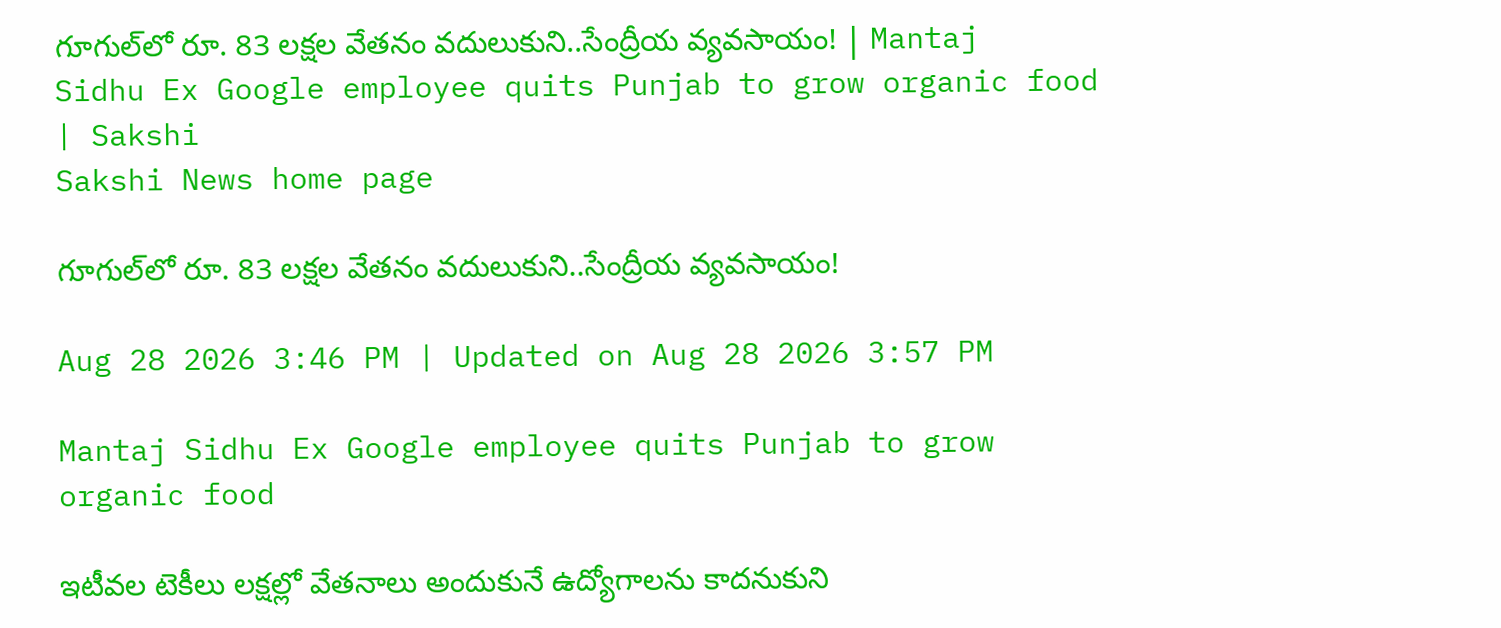గూగుల్‌లో రూ. 83 లక్షల వేతనం వదులుకుని..సేంద్రీయ వ్యవసాయం! | Mantaj Sidhu Ex Google employee quits Punjab to grow organic food | Sakshi
Sakshi News home page

గూగుల్‌లో రూ. 83 లక్షల వేతనం వదులుకుని..సేంద్రీయ వ్యవసాయం!

Aug 28 2026 3:46 PM | Updated on Aug 28 2026 3:57 PM

Mantaj Sidhu Ex Google employee quits Punjab to grow organic food

ఇటీవల టెకీలు లక్షల్లో వేతనాలు అందుకునే ఉద్యోగాలను కాదనుకుని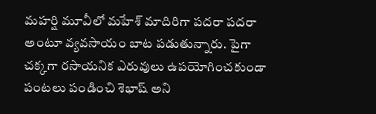మహర్షి మూవీలో మహేశ్‌ మాదిరిగా పదరా పదరా అంటూ వ్యవసాయం బాట పడుతున్నారు. పైగా చక్కగా రసాయనిక ఎరువులు ఉపయోగించకుండా పంటలు పండించి శెభాష్‌ అని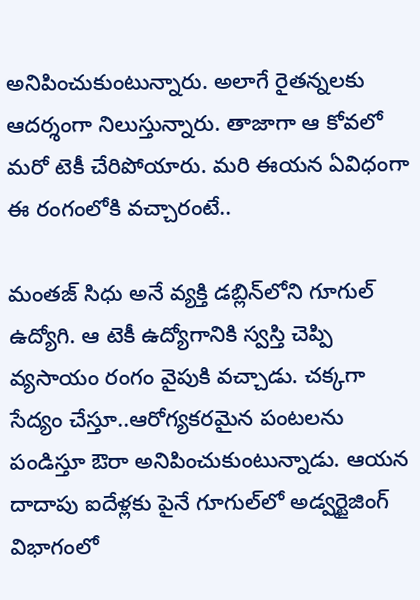అనిపించుకుంటున్నారు. అలాగే రైతన్నలకు ఆదర్శంగా నిలుస్తున్నారు. తాజాగా ఆ కోవలో మరో టెకీ చేరిపోయారు. మరి ఈయన ఏవిధంగా ఈ రంగంలోకి వచ్చారంటే..

మంతజ్‌ సిధు అనే వ్యక్తి డబ్లిన్‌లోని గూగుల్‌ ఉద్యోగి. ఆ టెకీ ఉద్యోగానికి స్వస్తి చెప్పి వ్యసాయం రంగం వైపుకి వచ్చాడు. చక్కగా సేద్యం చేస్తూ..ఆరోగ్యకరమైన పంటలను పండిస్తూ ఔరా అనిపించుకుంటున్నాడు. ఆయన దాదాపు ఐదేళ్లకు పైనే గూగుల్‌లో అడ్వర్టైజింగ్‌ విభాగంలో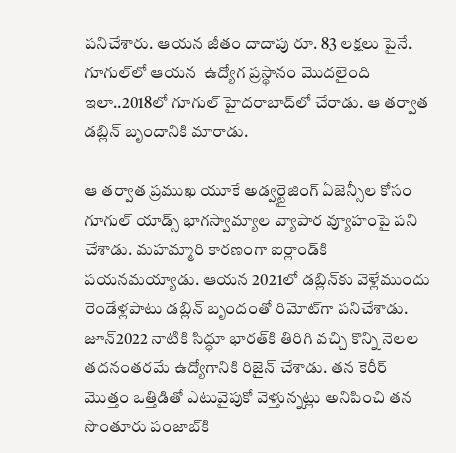పనిచేశారు. ఆయన జీతం దాదాపు రూ. 83 లక్షలు పైనే. గూగుల్‌లో ఆయన  ఉద్యోగ ప్రస్థానం మొదలైంది ఇలా..2018లో గూగుల్‌ హైదరాబాద్‌లో చేరాడు. ఆ తర్వాత డబ్లిన్‌ బృందానికి మారాడు.

ఆ తర్వాత ప్రముఖ యూకే అడ్వర్టైజింగ్‌ ఏజెన్సీల కోసం గూగుల్‌ యాడ్స్‌ భాగస్వామ్యాల వ్యాపార వ్యూహంపై పని చేశాడు. మహమ్మారి కారణంగా ఐర్లాండ్‌కి పయనమయ్యాడు. ఆయన 2021లో డబ్లిన్‌కు వెళ్లేముందు రెండేళ్లపాటు డబ్లిన్‌ బృందంతో రిమోట్‌గా పనిచేశాడు. జూన్‌2022 నాటికి సిద్ధూ భారత్‌కి తిరిగి వచ్చి కొన్ని నెలల తదనంతరమే ఉద్యోగానికి రిజైన్‌ చేశాడు. తన కెరీర్‌ మొత్తం ఒత్తిడితో ఎటువైపుకో వెళ్తున్నట్లు అనిపించి తన సొంతూరు పంజాబ్‌కి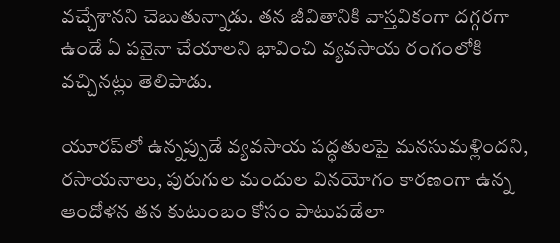వచ్చేశానని చెబుతున్నాడు. తన జీవితానికి వాస్తవికంగా దగ్గరగా ఉండే ఏ పనైనా చేయాలని భావించి వ్యవసాయ రంగంలోకి వచ్చినట్లు తెలిపాడు.

యూరప్‌లో ఉన్నప్పుడే వ్యవసాయ పద్ధతులపై మనసుమళ్లిందని, రసాయనాలు, పురుగుల మందుల వినయోగం కారణంగా ఉన్న ఆందోళన తన కుటుంబం కోసం పాటుపడేలా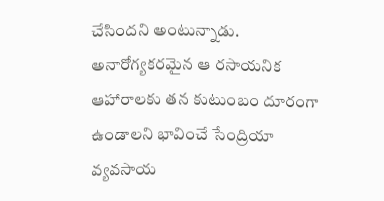చేసిందని అంటున్నాడు. అనారోగ్యకరమైన ఆ రసాయనిక ఆహారాలకు తన కుటుంబం దూరంగా ఉండాలని భావించే సేంద్రియా వ్యవసాయ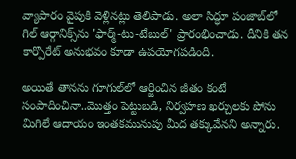వ్యాపారం వైపుకి వెళ్లినట్లు తెలిపాడు. అలా సిద్ధూ పంజాబ్‌లో గిల్ ఆర్గానిక్స్‌ను 'ఫార్మ్-టు-టేబుల్' ప్రారంభించాడు. దీనికి తన కార్పొరేట్‌ అనుభవం కూడా ఉపయోగపడింది.

అయితే తానను గూగుల్‌లో ఆర్జించిన జీతం కంటే సంపాదించినా..మొత్తం పెట్టుబడి, నిర్వహణ ఖర్చులకు పోను మిగిలే ఆదాయం ఇంతకమునుపు మీద తక్కువేనని అన్నారు.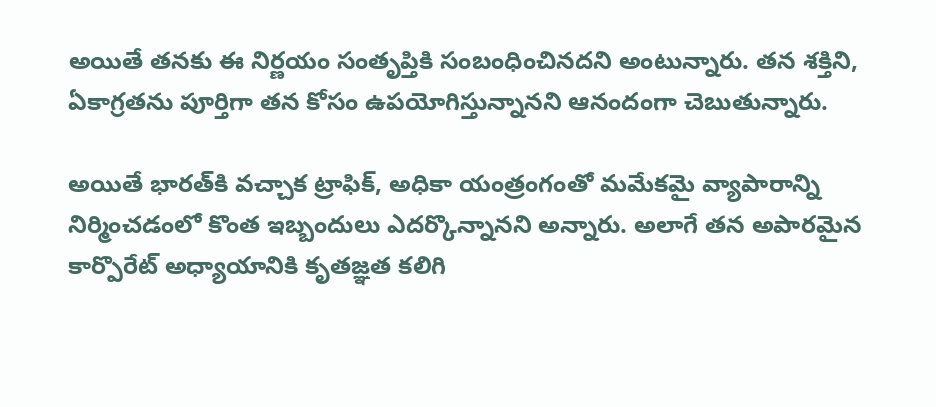అయితే తనకు ఈ నిర్ణయం సంతృప్తికి సంబంధించినదని అంటున్నారు. తన శక్తిని, ఏకాగ్రతను పూర్తిగా తన కోసం ఉపయోగిస్తున్నానని ఆనందంగా చెబుతున్నారు.

అయితే భారత్‌కి వచ్చాక ట్రాఫిక్‌, అధికా యంత్రంగంతో మమేకమై వ్యాపారాన్ని నిర్మించడంలో కొంత ఇబ్బందులు ఎదర్కొన్నానని అన్నారు. అలాగే తన అపారమైన కార్పొరేట్‌ అధ్యాయానికి కృతజ్ఞత కలిగి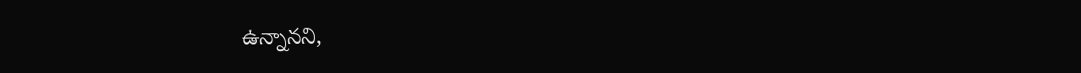ఉన్నానని,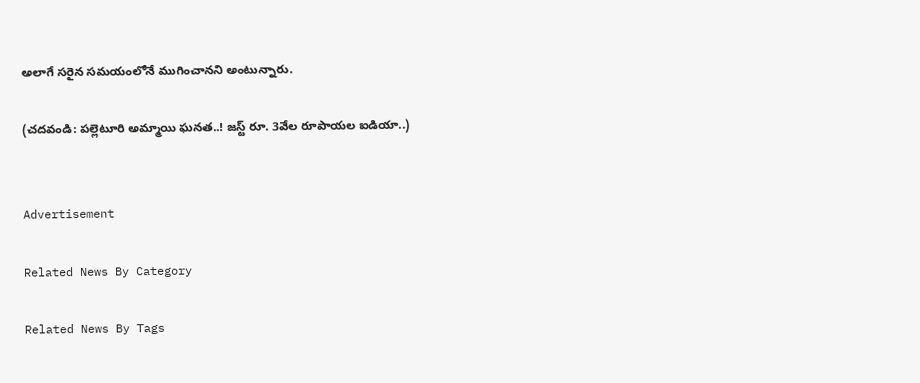అలాగే సరైన సమయంలోనే ముగించానని అంటున్నారు.

(చదవండి: పల్లెటూరి అమ్మాయి ఘనత..! జస్ట్‌ రూ. 3వేల రూపాయల ఐడియా..)


Advertisement

Related News By Category

Related News By Tags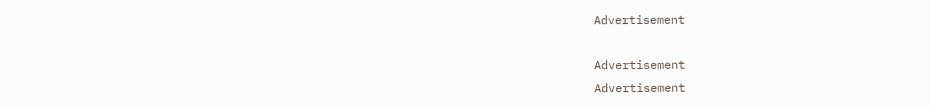Advertisement

Advertisement
Advertisement